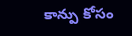కాన్పు కోసం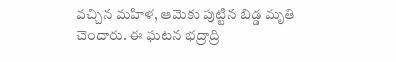వచ్చిన మహిళ, ఆమెకు పుట్టిన బిడ్డ మృతి చెందారు. ఈ ఘటన భద్రాద్రి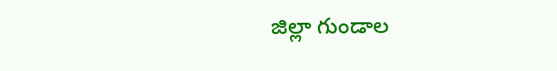జిల్లా గుండాల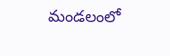మండలంలో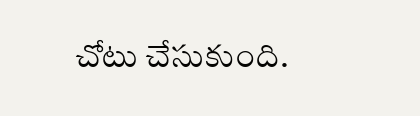చోటు చేసుకుంది.